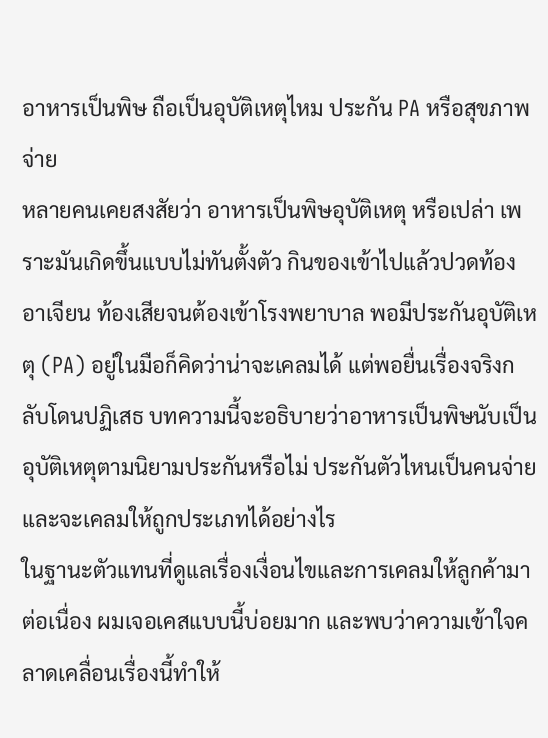อาหารเป็นพิษ ถือเป็นอุบัติเหตุไหม ประกัน PA หรือสุขภาพจ่าย
หลายคนเคยสงสัยว่า อาหารเป็นพิษอุบัติเหตุ หรือเปล่า เพราะมันเกิดขึ้นแบบไม่ทันตั้งตัว กินของเข้าไปแล้วปวดท้อง อาเจียน ท้องเสียจนต้องเข้าโรงพยาบาล พอมีประกันอุบัติเหตุ (PA) อยู่ในมือก็คิดว่าน่าจะเคลมได้ แต่พอยื่นเรื่องจริงกลับโดนปฏิเสธ บทความนี้จะอธิบายว่าอาหารเป็นพิษนับเป็นอุบัติเหตุตามนิยามประกันหรือไม่ ประกันตัวไหนเป็นคนจ่าย และจะเคลมให้ถูกประเภทได้อย่างไร
ในฐานะตัวแทนที่ดูแลเรื่องเงื่อนไขและการเคลมให้ลูกค้ามาต่อเนื่อง ผมเจอเคสแบบนี้บ่อยมาก และพบว่าความเข้าใจคลาดเคลื่อนเรื่องนี้ทำให้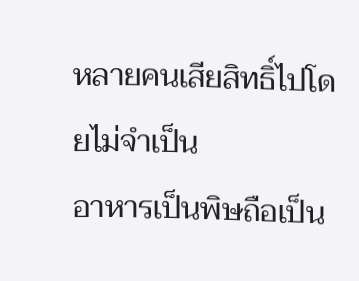หลายคนเสียสิทธิ์ไปโดยไม่จำเป็น
อาหารเป็นพิษถือเป็น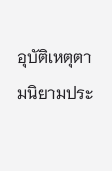อุบัติเหตุตามนิยามประ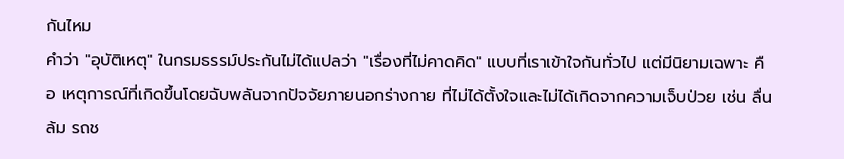กันไหม
คำว่า "อุบัติเหตุ" ในกรมธรรม์ประกันไม่ได้แปลว่า "เรื่องที่ไม่คาดคิด" แบบที่เราเข้าใจกันทั่วไป แต่มีนิยามเฉพาะ คือ เหตุการณ์ที่เกิดขึ้นโดยฉับพลันจากปัจจัยภายนอกร่างกาย ที่ไม่ได้ตั้งใจและไม่ได้เกิดจากความเจ็บป่วย เช่น ลื่นล้ม รถช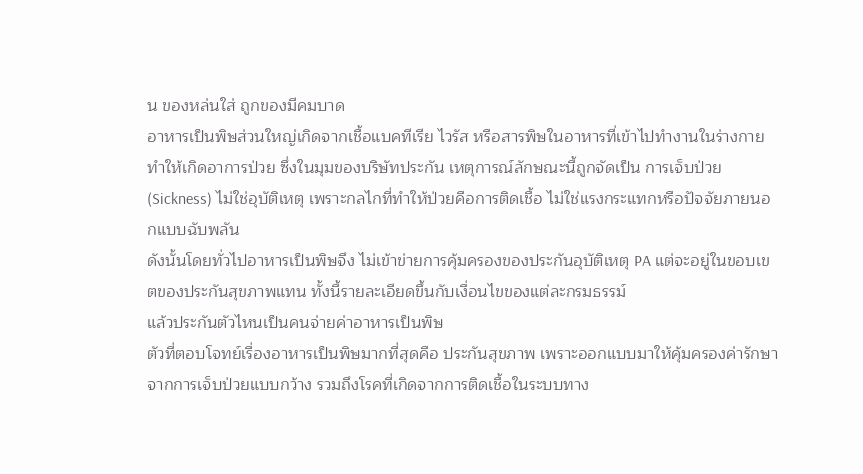น ของหล่นใส่ ถูกของมีคมบาด
อาหารเป็นพิษส่วนใหญ่เกิดจากเชื้อแบคทีเรีย ไวรัส หรือสารพิษในอาหารที่เข้าไปทำงานในร่างกาย ทำให้เกิดอาการป่วย ซึ่งในมุมของบริษัทประกัน เหตุการณ์ลักษณะนี้ถูกจัดเป็น การเจ็บป่วย (Sickness) ไม่ใช่อุบัติเหตุ เพราะกลไกที่ทำให้ป่วยคือการติดเชื้อ ไม่ใช่แรงกระแทกหรือปัจจัยภายนอกแบบฉับพลัน
ดังนั้นโดยทั่วไปอาหารเป็นพิษจึง ไม่เข้าข่ายการคุ้มครองของประกันอุบัติเหตุ PA แต่จะอยู่ในขอบเขตของประกันสุขภาพแทน ทั้งนี้รายละเอียดขึ้นกับเงื่อนไขของแต่ละกรมธรรม์
แล้วประกันตัวไหนเป็นคนจ่ายค่าอาหารเป็นพิษ
ตัวที่ตอบโจทย์เรื่องอาหารเป็นพิษมากที่สุดคือ ประกันสุขภาพ เพราะออกแบบมาให้คุ้มครองค่ารักษาจากการเจ็บป่วยแบบกว้าง รวมถึงโรคที่เกิดจากการติดเชื้อในระบบทาง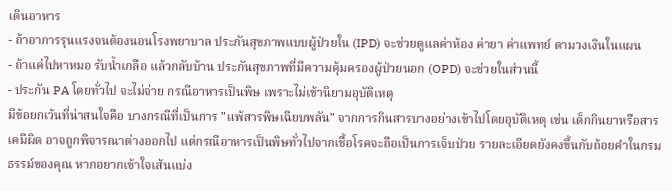เดินอาหาร
- ถ้าอาการรุนแรงจนต้องนอนโรงพยาบาล ประกันสุขภาพแบบผู้ป่วยใน (IPD) จะช่วยดูแลค่าห้อง ค่ายา ค่าแพทย์ ตามวงเงินในแผน
- ถ้าแค่ไปหาหมอ รับน้ำเกลือ แล้วกลับบ้าน ประกันสุขภาพที่มีความคุ้มครองผู้ป่วยนอก (OPD) จะช่วยในส่วนนี้
- ประกัน PA โดยทั่วไป จะไม่จ่าย กรณีอาหารเป็นพิษ เพราะไม่เข้านิยามอุบัติเหตุ
มีข้อยกเว้นที่น่าสนใจคือ บางกรณีที่เป็นการ "แพ้สารพิษเฉียบพลัน" จากการกินสารบางอย่างเข้าไปโดยอุบัติเหตุ เช่น เด็กกินยาหรือสารเคมีผิด อาจถูกพิจารณาต่างออกไป แต่กรณีอาหารเป็นพิษทั่วไปจากเชื้อโรคจะถือเป็นการเจ็บป่วย รายละเอียดยังคงขึ้นกับถ้อยคำในกรมธรรม์ของคุณ หากอยากเข้าใจเส้นแบ่ง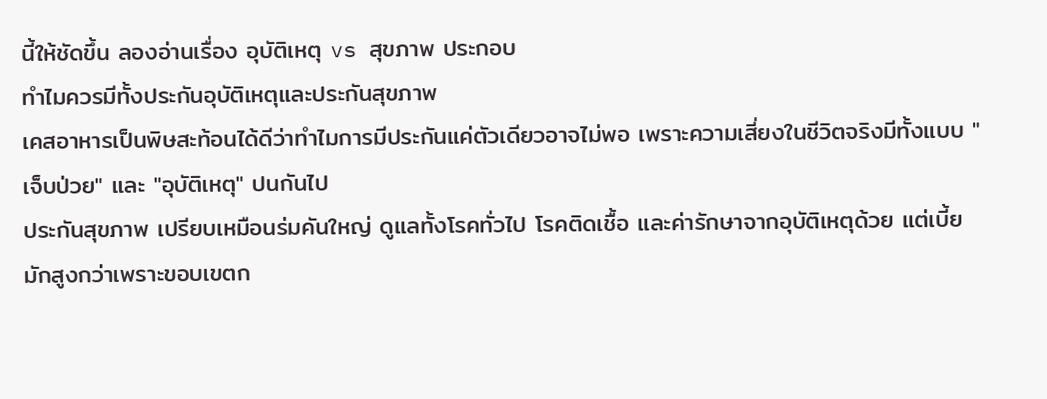นี้ให้ชัดขึ้น ลองอ่านเรื่อง อุบัติเหตุ vs สุขภาพ ประกอบ
ทำไมควรมีทั้งประกันอุบัติเหตุและประกันสุขภาพ
เคสอาหารเป็นพิษสะท้อนได้ดีว่าทำไมการมีประกันแค่ตัวเดียวอาจไม่พอ เพราะความเสี่ยงในชีวิตจริงมีทั้งแบบ "เจ็บป่วย" และ "อุบัติเหตุ" ปนกันไป
ประกันสุขภาพ เปรียบเหมือนร่มคันใหญ่ ดูแลทั้งโรคทั่วไป โรคติดเชื้อ และค่ารักษาจากอุบัติเหตุด้วย แต่เบี้ยมักสูงกว่าเพราะขอบเขตก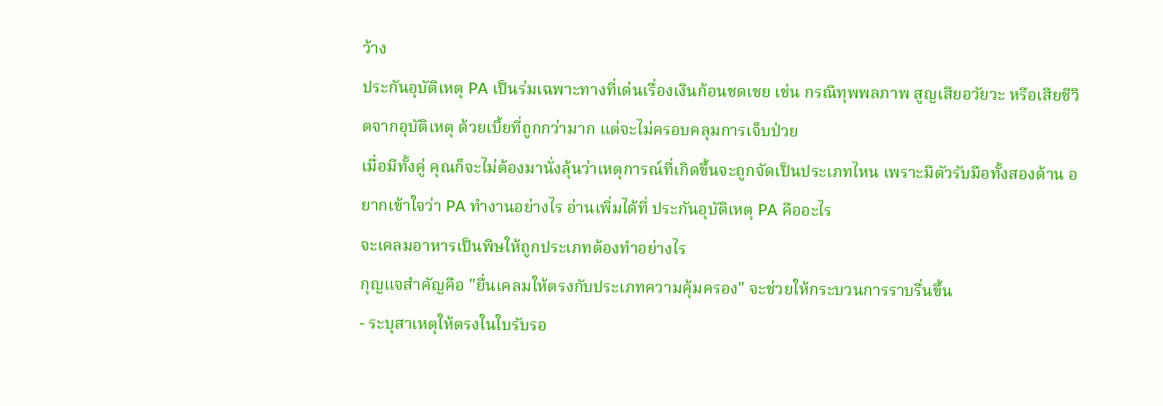ว้าง
ประกันอุบัติเหตุ PA เป็นร่มเฉพาะทางที่เด่นเรื่องเงินก้อนชดเชย เช่น กรณีทุพพลภาพ สูญเสียอวัยวะ หรือเสียชีวิตจากอุบัติเหตุ ด้วยเบี้ยที่ถูกกว่ามาก แต่จะไม่ครอบคลุมการเจ็บป่วย
เมื่อมีทั้งคู่ คุณก็จะไม่ต้องมานั่งลุ้นว่าเหตุการณ์ที่เกิดขึ้นจะถูกจัดเป็นประเภทไหน เพราะมีตัวรับมือทั้งสองด้าน อยากเข้าใจว่า PA ทำงานอย่างไร อ่านเพิ่มได้ที่ ประกันอุบัติเหตุ PA คืออะไร
จะเคลมอาหารเป็นพิษให้ถูกประเภทต้องทำอย่างไร
กุญแจสำคัญคือ "ยื่นเคลมให้ตรงกับประเภทความคุ้มครอง" จะช่วยให้กระบวนการราบรื่นขึ้น
- ระบุสาเหตุให้ตรงในใบรับรอ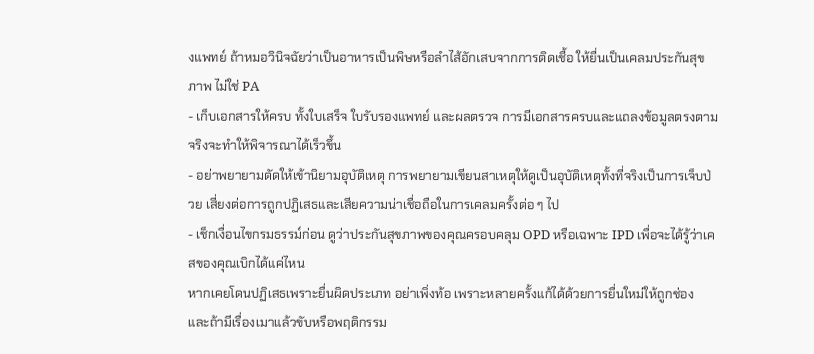งแพทย์ ถ้าหมอวินิจฉัยว่าเป็นอาหารเป็นพิษหรือลำไส้อักเสบจากการติดเชื้อ ให้ยื่นเป็นเคลมประกันสุขภาพ ไม่ใช่ PA
- เก็บเอกสารให้ครบ ทั้งใบเสร็จ ใบรับรองแพทย์ และผลตรวจ การมีเอกสารครบและแถลงข้อมูลตรงตามจริงจะทำให้พิจารณาได้เร็วขึ้น
- อย่าพยายามดัดให้เข้านิยามอุบัติเหตุ การพยายามเขียนสาเหตุให้ดูเป็นอุบัติเหตุทั้งที่จริงเป็นการเจ็บป่วย เสี่ยงต่อการถูกปฏิเสธและเสียความน่าเชื่อถือในการเคลมครั้งต่อ ๆ ไป
- เช็กเงื่อนไขกรมธรรม์ก่อน ดูว่าประกันสุขภาพของคุณครอบคลุม OPD หรือเฉพาะ IPD เพื่อจะได้รู้ว่าเคสของคุณเบิกได้แค่ไหน
หากเคยโดนปฏิเสธเพราะยื่นผิดประเภท อย่าเพิ่งท้อ เพราะหลายครั้งแก้ได้ด้วยการยื่นใหม่ให้ถูกช่อง และถ้ามีเรื่องเมาแล้วขับหรือพฤติกรรม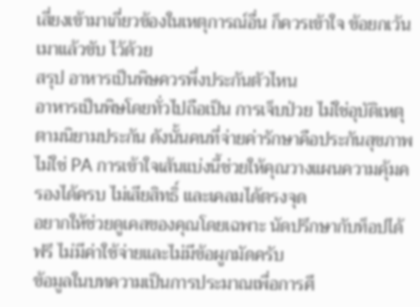เสี่ยงเข้ามาเกี่ยวข้องในเหตุการณ์อื่น ก็ควรเข้าใจ ข้อยกเว้นเมาแล้วขับ ไว้ด้วย
สรุป อาหารเป็นพิษควรพึ่งประกันตัวไหน
อาหารเป็นพิษโดยทั่วไปถือเป็น การเจ็บป่วย ไม่ใช่อุบัติเหตุ ตามนิยามประกัน ดังนั้นคนที่จ่ายค่ารักษาคือประกันสุขภาพ ไม่ใช่ PA การเข้าใจเส้นแบ่งนี้ช่วยให้คุณวางแผนความคุ้มครองได้ครบ ไม่เสียสิทธิ์ และเคลมได้ตรงจุด
อยากให้ช่วยดูเคสของคุณโดยเฉพาะ นัดปรึกษากับท็อปได้ฟรี ไม่มีค่าใช้จ่ายและไม่มีข้อผูกมัดครับ
ข้อมูลในบทความเป็นการประมาณเพื่อการศึ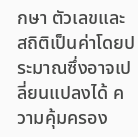กษา ตัวเลขและสถิติเป็นค่าโดยประมาณซึ่งอาจเปลี่ยนแปลงได้ ความคุ้มครอง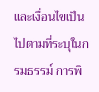และเงื่อนไขเป็นไปตามที่ระบุในกรมธรรม์ การพิ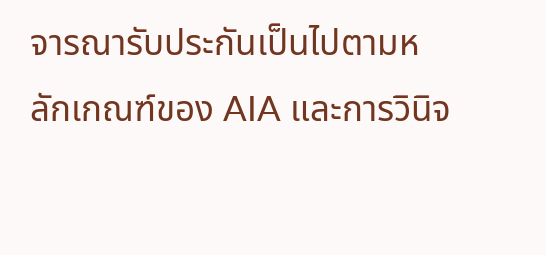จารณารับประกันเป็นไปตามหลักเกณฑ์ของ AIA และการวินิจ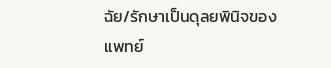ฉัย/รักษาเป็นดุลยพินิจของแพทย์